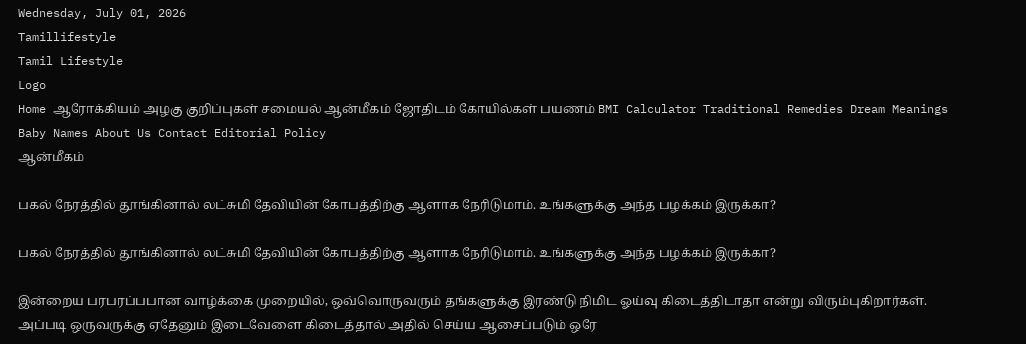Wednesday, July 01, 2026
Tamillifestyle
Tamil Lifestyle
Logo
Home ஆரோக்கியம் அழகு குறிப்புகள் சமையல் ஆன்மீகம் ஜோதிடம் கோயில்கள் பயணம் BMI Calculator Traditional Remedies Dream Meanings Baby Names About Us Contact Editorial Policy
ஆன்மீகம்

பகல் நேரத்தில் தூங்கினால் லட்சுமி தேவியின் கோபத்திற்கு ஆளாக நேரிடுமாம். உங்களுக்கு அந்த பழக்கம் இருக்கா?

பகல் நேரத்தில் தூங்கினால் லட்சுமி தேவியின் கோபத்திற்கு ஆளாக நேரிடுமாம். உங்களுக்கு அந்த பழக்கம் இருக்கா?

இன்றைய பரபரப்பபான வாழ்க்கை முறையில், ஒவ்வொருவரும் தங்களுக்கு இரண்டு நிமிட ஓய்வு கிடைத்திடாதா என்று விரும்புகிறார்கள். அப்படி ஒருவருக்கு ஏதேனும் இடைவேளை கிடைத்தால் அதில் செய்ய ஆசைப்படும் ஒரே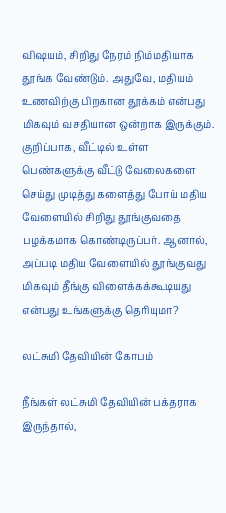விஷயம், சிறிது நேரம் நிம்மதியாக தூங்க வேண்டும். அதுவே, மதியம் உணவிற்கு பிறகான தூக்கம் என்பது மிகவும் வசதியான ஒன்றாக இருக்கும். குறிப்பாக, வீட்டில் உள்ள பெண்களுக்கு வீட்டு வேலைகளை செய்து முடித்து களைத்து போய் மதிய வேளையில் சிறிது தூங்குவதை பழக்கமாக கொண்டிருப்பர். ஆனால், அப்படி மதிய வேளையில் தூங்குவது மிகவும் தீங்கு விளைக்கக்கூடியது என்பது உங்களுக்கு தெரியுமா?

லட்சுமி தேவியின் கோபம்

நீங்கள் லட்சுமி தேவியின் பக்தராக இருந்தால்,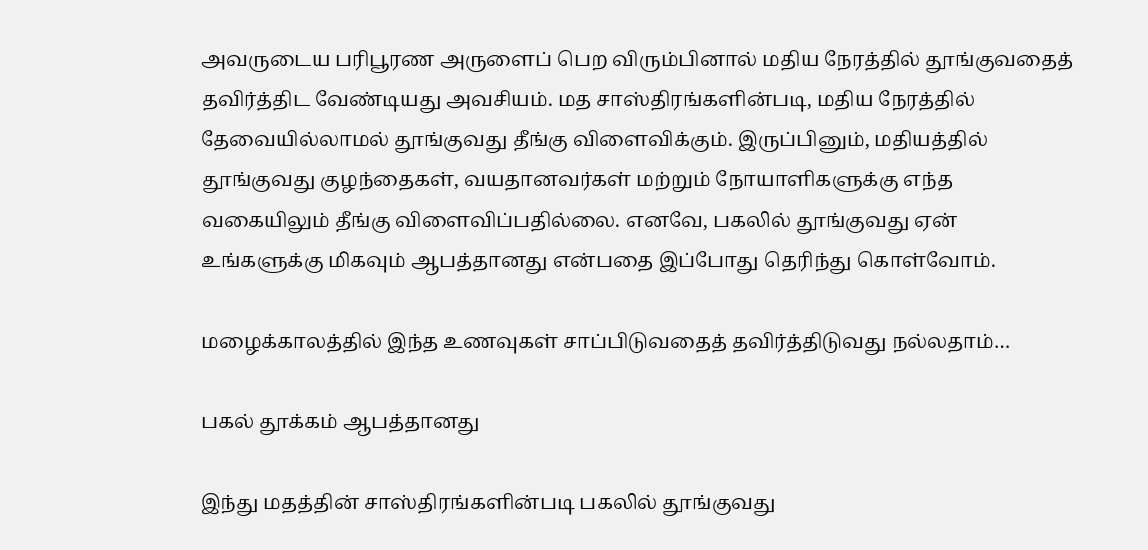அவருடைய பரிபூரண அருளைப் பெற விரும்பினால் மதிய நேரத்தில் தூங்குவதைத் தவிர்த்திட வேண்டியது அவசியம். மத சாஸ்திரங்களின்படி, மதிய நேரத்தில் தேவையில்லாமல் தூங்குவது தீங்கு விளைவிக்கும். இருப்பினும், மதியத்தில் தூங்குவது குழந்தைகள், வயதானவர்கள் மற்றும் நோயாளிகளுக்கு எந்த வகையிலும் தீங்கு விளைவிப்பதில்லை. எனவே, பகலில் தூங்குவது ஏன் உங்களுக்கு மிகவும் ஆபத்தானது என்பதை இப்போது தெரிந்து கொள்வோம்.

மழைக்காலத்தில் இந்த உணவுகள் சாப்பிடுவதைத் தவிர்த்திடுவது நல்லதாம்…

பகல் தூக்கம் ஆபத்தானது

இந்து மதத்தின் சாஸ்திரங்களின்படி பகலில் தூங்குவது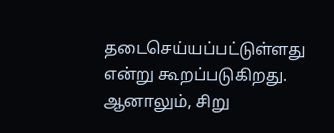தடைசெய்யப்பட்டுள்ளது என்று கூறப்படுகிறது. ஆனாலும், சிறு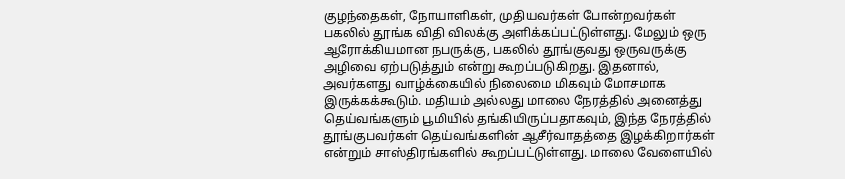குழந்தைகள், நோயாளிகள், முதியவர்கள் போன்றவர்கள் பகலில் தூங்க விதி விலக்கு அளிக்கப்பட்டுள்ளது. மேலும் ஒரு ஆரோக்கியமான நபருக்கு, பகலில் தூங்குவது ஒருவருக்கு அழிவை ஏற்படுத்தும் என்று கூறப்படுகிறது. இதனால், அவர்களது வாழ்க்கையில் நிலைமை மிகவும் மோசமாக இருக்கக்கூடும். மதியம் அல்லது மாலை நேரத்தில் அனைத்து தெய்வங்களும் பூமியில் தங்கியிருப்பதாகவும், இந்த நேரத்தில் தூங்குபவர்கள் தெய்வங்களின் ஆசீர்வாதத்தை இழக்கிறார்கள் என்றும் சாஸ்திரங்களில் கூறப்பட்டுள்ளது. மாலை வேளையில்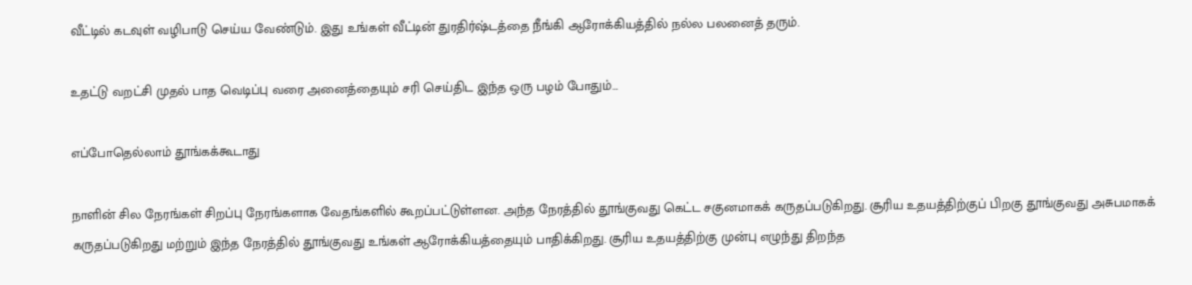வீட்டில் கடவுள் வழிபாடு செய்ய வேண்டும். இது உங்கள் வீட்டின் துரதிர்ஷ்டத்தை நீங்கி ஆரோக்கியத்தில் நல்ல பலனைத் தரும்.

உதட்டு வறட்சி முதல் பாத வெடிப்பு வரை அனைத்தையும் சரி செய்திட இந்த ஒரு பழம் போதும்…

எப்போதெல்லாம் தூங்கக்கூடாது

நாளின் சில நேரங்கள் சிறப்பு நேரங்களாக வேதங்களில் கூறப்பட்டுள்ளன. அந்த நேரத்தில் தூங்குவது கெட்ட சகுனமாகக் கருதப்படுகிறது. சூரிய உதயத்திற்குப் பிறகு தூங்குவது அசுபமாகக் கருதப்படுகிறது மற்றும் இந்த நேரத்தில் தூங்குவது உங்கள் ஆரோக்கியத்தையும் பாதிக்கிறது. சூரிய உதயத்திற்கு முன்பு எழுந்து திறந்த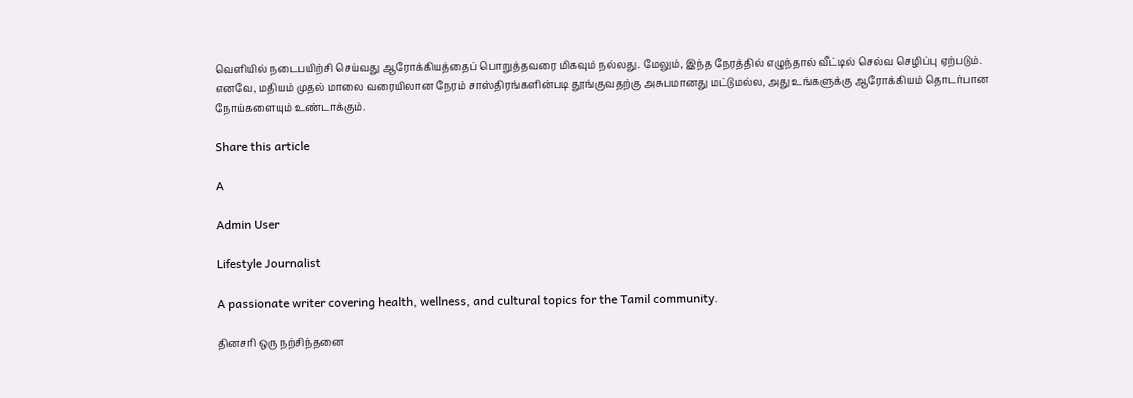வெளியில் நடைபயிற்சி செய்வது ஆரோக்கியத்தைப் பொறுத்தவரை மிகவும் நல்லது. மேலும், இந்த நேரத்தில் எழுந்தால் வீட்டில் செல்வ செழிப்பு ஏற்படும். எனவே, மதியம் முதல் மாலை வரையிலான நேரம் சாஸ்திரங்களின்படி தூங்குவதற்கு அசுபமானது மட்டுமல்ல, அது உங்களுக்கு ஆரோக்கியம் தொடர்பான நோய்களையும் உண்டாக்கும்.

Share this article

A

Admin User

Lifestyle Journalist

A passionate writer covering health, wellness, and cultural topics for the Tamil community.

தினசரி ஒரு நற்சிந்தனை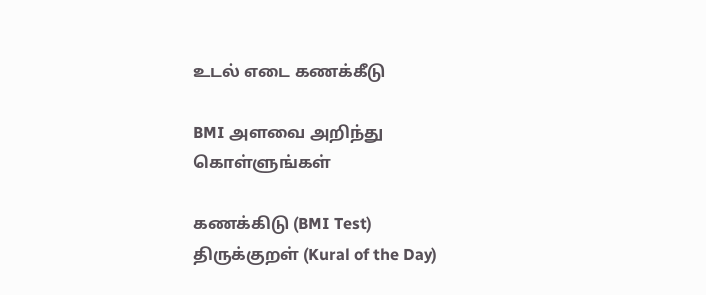உடல் எடை கணக்கீடு

BMI அளவை அறிந்து கொள்ளுங்கள்

கணக்கிடு (BMI Test)
திருக்குறள் (Kural of the Day)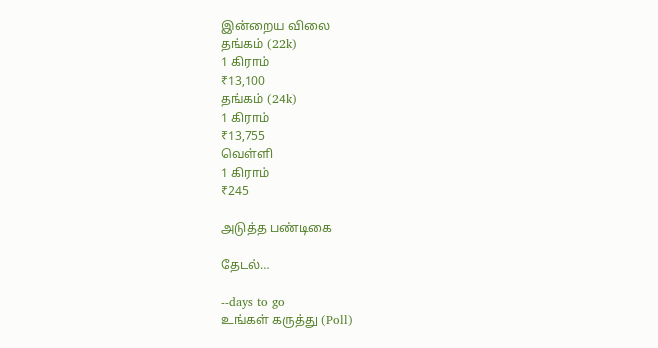இன்றைய விலை
தங்கம் (22k)
1 கிராம்
₹13,100
தங்கம் (24k)
1 கிராம்
₹13,755
வெள்ளி
1 கிராம்
₹245

அடுத்த பண்டிகை

தேடல்…

--days to go
உங்கள் கருத்து (Poll)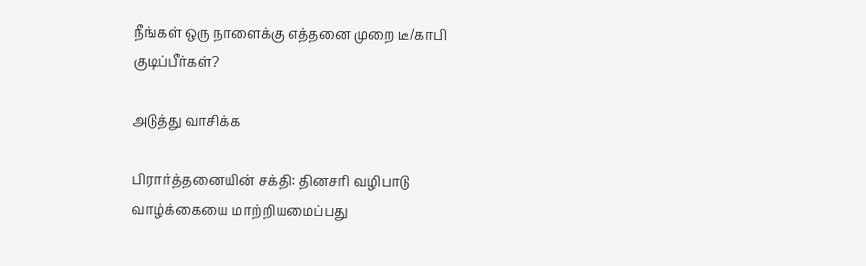நீங்கள் ஒரு நாளைக்கு எத்தனை முறை டீ/காபி குடிப்பீர்கள்?

அடுத்து வாசிக்க

பிரார்த்தனையின் சக்தி: தினசரி வழிபாடு வாழ்க்கையை மாற்றியமைப்பது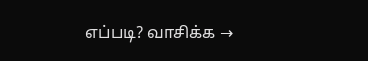எப்படி? வாசிக்க →